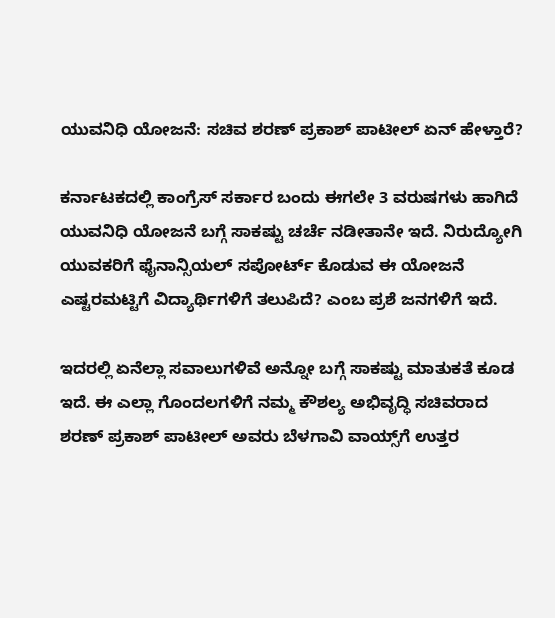ಯುವನಿಧಿ ಯೋಜನೆ: ಸಚಿವ ಶರಣ್ ಪ್ರಕಾಶ್ ಪಾಟೀಲ್ ಏನ್ ಹೇಳ್ತಾರೆ?

ಕರ್ನಾಟಕದಲ್ಲಿ ಕಾಂಗ್ರೆಸ್ ಸರ್ಕಾರ ಬಂದು ಈಗಲೇ 3 ವರುಷಗಳು ಹಾಗಿದೆ ಯುವನಿಧಿ ಯೋಜನೆ ಬಗ್ಗೆ ಸಾಕಷ್ಟು ಚರ್ಚೆ ನಡೀತಾನೇ ಇದೆ. ನಿರುದ್ಯೋಗಿ ಯುವಕರಿಗೆ ಫೈನಾನ್ಸಿಯಲ್ ಸಪೋರ್ಟ್ ಕೊಡುವ ಈ ಯೋಜನೆ ಎಷ್ಟರಮಟ್ಟಿಗೆ ವಿದ್ಯಾರ್ಥಿಗಳಿಗೆ ತಲುಪಿದೆ? ಎಂಬ ಪ್ರಶೆ ಜನಗಳಿಗೆ ಇದೆ.

ಇದರಲ್ಲಿ ಏನೆಲ್ಲಾ ಸವಾಲುಗಳಿವೆ ಅನ್ನೋ ಬಗ್ಗೆ ಸಾಕಷ್ಟು ಮಾತುಕತೆ ಕೂಡ ಇದೆ. ಈ ಎಲ್ಲಾ ಗೊಂದಲಗಳಿಗೆ ನಮ್ಮ ಕೌಶಲ್ಯ ಅಭಿವೃದ್ಧಿ ಸಚಿವರಾದ ಶರಣ್ ಪ್ರಕಾಶ್ ಪಾಟೀಲ್ ಅವರು ಬೆಳಗಾವಿ ವಾಯ್ಸ್‌ಗೆ ಉತ್ತರ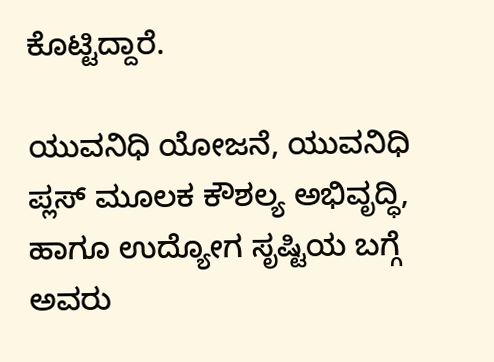ಕೊಟ್ಟಿದ್ದಾರೆ.

ಯುವನಿಧಿ ಯೋಜನೆ, ಯುವನಿಧಿ ಪ್ಲಸ್ ಮೂಲಕ ಕೌಶಲ್ಯ ಅಭಿವೃದ್ಧಿ, ಹಾಗೂ ಉದ್ಯೋಗ ಸೃಷ್ಟಿಯ ಬಗ್ಗೆ ಅವರು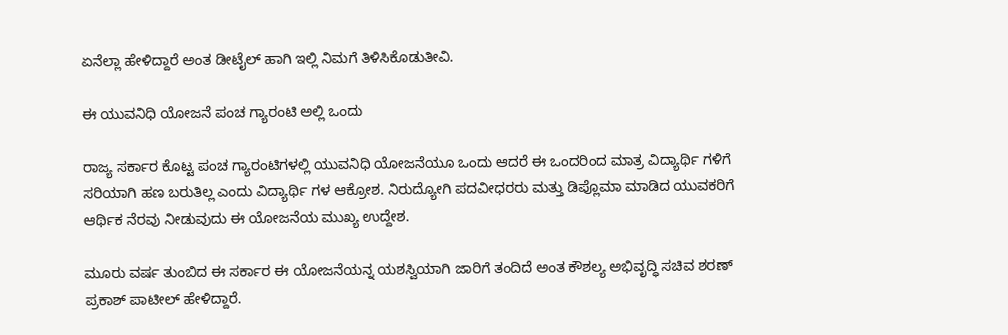ಏನೆಲ್ಲಾ ಹೇಳಿದ್ದಾರೆ ಅಂತ ಡೀಟೈಲ್ ಹಾಗಿ ಇಲ್ಲಿ ನಿಮಗೆ ತಿಳಿಸಿಕೊಡುತೀವಿ.

ಈ ಯುವನಿಧಿ ಯೋಜನೆ ಪಂಚ ಗ್ಯಾರಂಟಿ ಅಲ್ಲಿ ಒಂದು

ರಾಜ್ಯ ಸರ್ಕಾರ ಕೊಟ್ಟ ಪಂಚ ಗ್ಯಾರಂಟಿಗಳಲ್ಲಿ ಯುವನಿಧಿ ಯೋಜನೆಯೂ ಒಂದು ಆದರೆ ಈ ಒಂದರಿಂದ ಮಾತ್ರ ವಿದ್ಯಾರ್ಥಿ ಗಳಿಗೆ ಸರಿಯಾಗಿ ಹಣ ಬರುತಿಲ್ಲ ಎಂದು ವಿದ್ಯಾರ್ಥಿ ಗಳ ಆಕ್ರೋಶ. ನಿರುದ್ಯೋಗಿ ಪದವೀಧರರು ಮತ್ತು ಡಿಪ್ಲೊಮಾ ಮಾಡಿದ ಯುವಕರಿಗೆ ಆರ್ಥಿಕ ನೆರವು ನೀಡುವುದು ಈ ಯೋಜನೆಯ ಮುಖ್ಯ ಉದ್ದೇಶ.

ಮೂರು ವರ್ಷ ತುಂಬಿದ ಈ ಸರ್ಕಾರ ಈ ಯೋಜನೆಯನ್ನ ಯಶಸ್ವಿಯಾಗಿ ಜಾರಿಗೆ ತಂದಿದೆ ಅಂತ ಕೌಶಲ್ಯ ಅಭಿವೃದ್ಧಿ ಸಚಿವ ಶರಣ್ ಪ್ರಕಾಶ್ ಪಾಟೀಲ್ ಹೇಳಿದ್ದಾರೆ.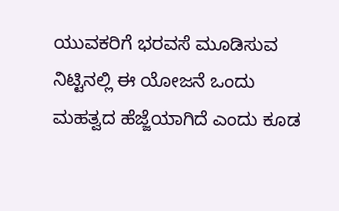ಯುವಕರಿಗೆ ಭರವಸೆ ಮೂಡಿಸುವ ನಿಟ್ಟಿನಲ್ಲಿ ಈ ಯೋಜನೆ ಒಂದು ಮಹತ್ವದ ಹೆಜ್ಜೆಯಾಗಿದೆ ಎಂದು ಕೂಡ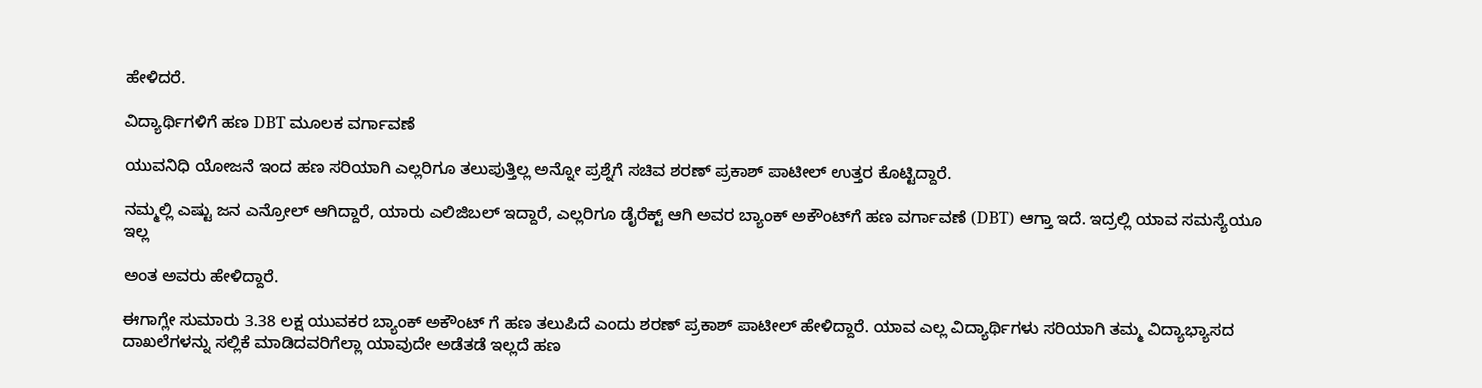ಹೇಳಿದರೆ.

ವಿದ್ಯಾರ್ಥಿಗಳಿಗೆ ಹಣ DBT ಮೂಲಕ ವರ್ಗಾವಣೆ

ಯುವನಿಧಿ ಯೋಜನೆ ಇಂದ ಹಣ ಸರಿಯಾಗಿ ಎಲ್ಲರಿಗೂ ತಲುಪುತ್ತಿಲ್ಲ ಅನ್ನೋ ಪ್ರಶ್ನೆಗೆ ಸಚಿವ ಶರಣ್ ಪ್ರಕಾಶ್ ಪಾಟೀಲ್ ಉತ್ತರ ಕೊಟ್ಟಿದ್ದಾರೆ.

ನಮ್ಮಲ್ಲಿ ಎಷ್ಟು ಜನ ಎನ್ರೋಲ್ ಆಗಿದ್ದಾರೆ, ಯಾರು ಎಲಿಜಿಬಲ್ ಇದ್ದಾರೆ, ಎಲ್ಲರಿಗೂ ಡೈರೆಕ್ಟ್ ಆಗಿ ಅವರ ಬ್ಯಾಂಕ್ ಅಕೌಂಟ್‌ಗೆ ಹಣ ವರ್ಗಾವಣೆ (DBT) ಆಗ್ತಾ ಇದೆ. ಇದ್ರಲ್ಲಿ ಯಾವ ಸಮಸ್ಯೆಯೂ ಇಲ್ಲ

ಅಂತ ಅವರು ಹೇಳಿದ್ದಾರೆ.

ಈಗಾಗ್ಲೇ ಸುಮಾರು 3.38 ಲಕ್ಷ ಯುವಕರ ಬ್ಯಾಂಕ್ ಅಕೌಂಟ್ ಗೆ ಹಣ ತಲುಪಿದೆ ಎಂದು ಶರಣ್ ಪ್ರಕಾಶ್ ಪಾಟೀಲ್ ಹೇಳಿದ್ದಾರೆ. ಯಾವ ಎಲ್ಲ ವಿದ್ಯಾರ್ಥಿಗಳು ಸರಿಯಾಗಿ ತಮ್ಮ ವಿದ್ಯಾಭ್ಯಾಸದ ದಾಖಲೆಗಳನ್ನು ಸಲ್ಲಿಕೆ ಮಾಡಿದವರಿಗೆಲ್ಲಾ ಯಾವುದೇ ಅಡೆತಡೆ ಇಲ್ಲದೆ ಹಣ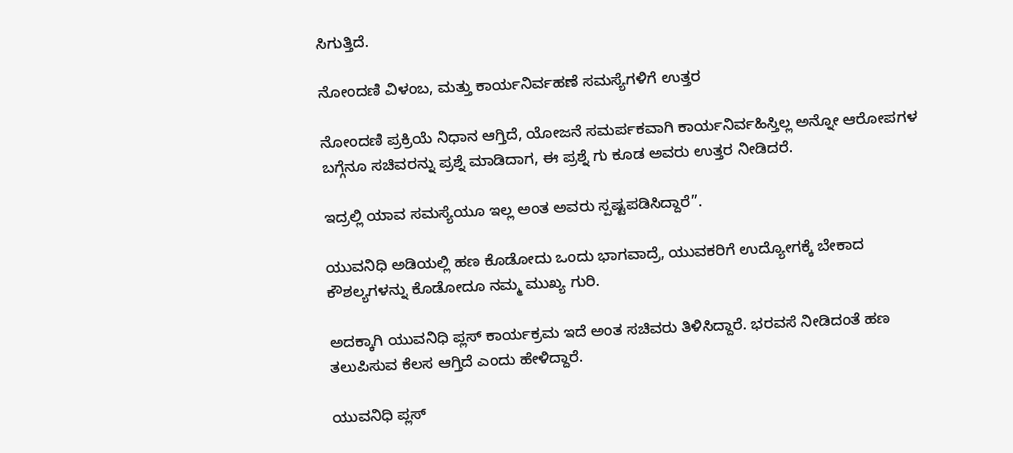ಸಿಗುತ್ತಿದೆ.

ನೋಂದಣಿ ವಿಳಂಬ, ಮತ್ತು ಕಾರ್ಯನಿರ್ವಹಣೆ ಸಮಸ್ಯೆಗಳಿಗೆ ಉತ್ತರ

ನೋಂದಣಿ ಪ್ರಕ್ರಿಯೆ ನಿಧಾನ ಆಗ್ತಿದೆ, ಯೋಜನೆ ಸಮರ್ಪಕವಾಗಿ ಕಾರ್ಯನಿರ್ವಹಿಸ್ತಿಲ್ಲ ಅನ್ನೋ ಆರೋಪಗಳ ಬಗ್ಗೆನೂ ಸಚಿವರನ್ನು ಪ್ರಶ್ನೆ ಮಾಡಿದಾಗ, ಈ ಪ್ರಶ್ನೆ ಗು ಕೂಡ ಅವರು ಉತ್ತರ ನೀಡಿದರೆ.

ಇದ್ರಲ್ಲಿ ಯಾವ ಸಮಸ್ಯೆಯೂ ಇಲ್ಲ ಅಂತ ಅವರು ಸ್ಪಷ್ಟಪಡಿಸಿದ್ದಾರೆ”.

ಯುವನಿಧಿ ಅಡಿಯಲ್ಲಿ ಹಣ ಕೊಡೋದು ಒಂದು ಭಾಗವಾದ್ರೆ, ಯುವಕರಿಗೆ ಉದ್ಯೋಗಕ್ಕೆ ಬೇಕಾದ ಕೌಶಲ್ಯಗಳನ್ನು ಕೊಡೋದೂ ನಮ್ಮ ಮುಖ್ಯ ಗುರಿ.

ಅದಕ್ಕಾಗಿ ಯುವನಿಧಿ ಪ್ಲಸ್ ಕಾರ್ಯಕ್ರಮ ಇದೆ ಅಂತ ಸಚಿವರು ತಿಳಿಸಿದ್ದಾರೆ. ಭರವಸೆ ನೀಡಿದಂತೆ ಹಣ ತಲುಪಿಸುವ ಕೆಲಸ ಆಗ್ತಿದೆ ಎಂದು ಹೇಳಿದ್ದಾರೆ.

ಯುವನಿಧಿ ಪ್ಲಸ್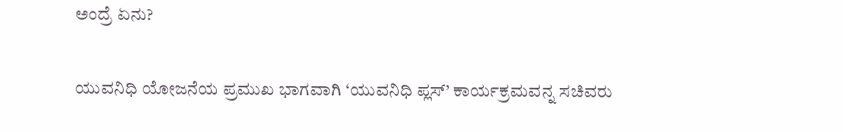ಅಂದ್ರೆ ಏನು?

ಯುವನಿಧಿ ಯೋಜನೆಯ ಪ್ರಮುಖ ಭಾಗವಾಗಿ ‘ಯುವನಿಧಿ ಪ್ಲಸ್’ ಕಾರ್ಯಕ್ರಮವನ್ನ ಸಚಿವರು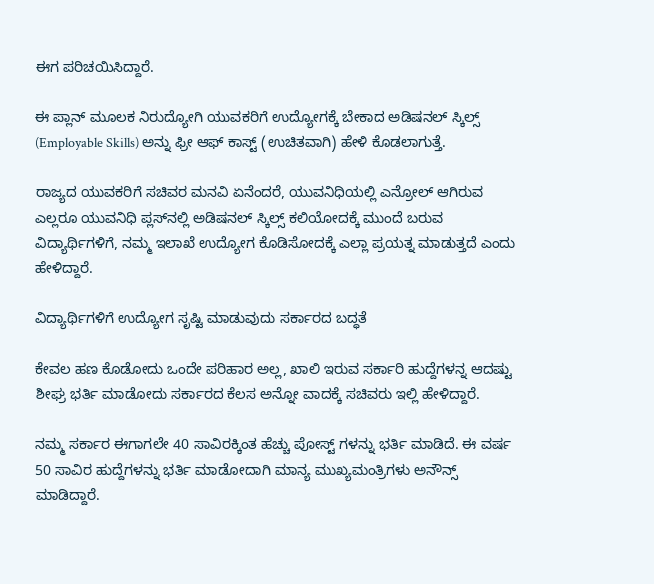ಈಗ ಪರಿಚಯಿಸಿದ್ದಾರೆ.

ಈ ಪ್ಲಾನ್ ಮೂಲಕ ನಿರುದ್ಯೋಗಿ ಯುವಕರಿಗೆ ಉದ್ಯೋಗಕ್ಕೆ ಬೇಕಾದ ಅಡಿಷನಲ್ ಸ್ಕಿಲ್ಸ್ (Employable Skills) ಅನ್ನು ಫ್ರೀ ಆಫ್ ಕಾಸ್ಟ್ (ಉಚಿತವಾಗಿ) ಹೇಳಿ ಕೊಡಲಾಗುತ್ತೆ.

ರಾಜ್ಯದ ಯುವಕರಿಗೆ ಸಚಿವರ ಮನವಿ ಏನೆಂದರೆ, ಯುವನಿಧಿಯಲ್ಲಿ ಎನ್ರೋಲ್ ಆಗಿರುವ ಎಲ್ಲರೂ ಯುವನಿಧಿ ಪ್ಲಸ್‌ನಲ್ಲಿ ಅಡಿಷನಲ್ ಸ್ಕಿಲ್ಸ್ ಕಲಿಯೋದಕ್ಕೆ ಮುಂದೆ ಬರುವ ವಿದ್ಯಾರ್ಥಿಗಳಿಗೆ, ನಮ್ಮ ಇಲಾಖೆ ಉದ್ಯೋಗ ಕೊಡಿಸೋದಕ್ಕೆ ಎಲ್ಲಾ ಪ್ರಯತ್ನ ಮಾಡುತ್ತದೆ ಎಂದು ಹೇಳಿದ್ದಾರೆ.

ವಿದ್ಯಾರ್ಥಿಗಳಿಗೆ ಉದ್ಯೋಗ ಸೃಷ್ಟಿ ಮಾಡುವುದು ಸರ್ಕಾರದ ಬದ್ಧತೆ

ಕೇವಲ ಹಣ ಕೊಡೋದು ಒಂದೇ ಪರಿಹಾರ ಅಲ್ಲ, ಖಾಲಿ ಇರುವ ಸರ್ಕಾರಿ ಹುದ್ದೆಗಳನ್ನ ಆದಷ್ಟು ಶೀಘ್ರ ಭರ್ತಿ ಮಾಡೋದು ಸರ್ಕಾರದ ಕೆಲಸ ಅನ್ನೋ ವಾದಕ್ಕೆ ಸಚಿವರು ಇಲ್ಲಿ ಹೇಳಿದ್ದಾರೆ.

ನಮ್ಮ ಸರ್ಕಾರ ಈಗಾಗಲೇ 40 ಸಾವಿರಕ್ಕಿಂತ ಹೆಚ್ಚು ಪೋಸ್ಟ್ ಗಳನ್ನು ಭರ್ತಿ ಮಾಡಿದೆ. ಈ ವರ್ಷ 50 ಸಾವಿರ ಹುದ್ದೆಗಳನ್ನು ಭರ್ತಿ ಮಾಡೋದಾಗಿ ಮಾನ್ಯ ಮುಖ್ಯಮಂತ್ರಿಗಳು ಅನೌನ್ಸ್ ಮಾಡಿದ್ದಾರೆ.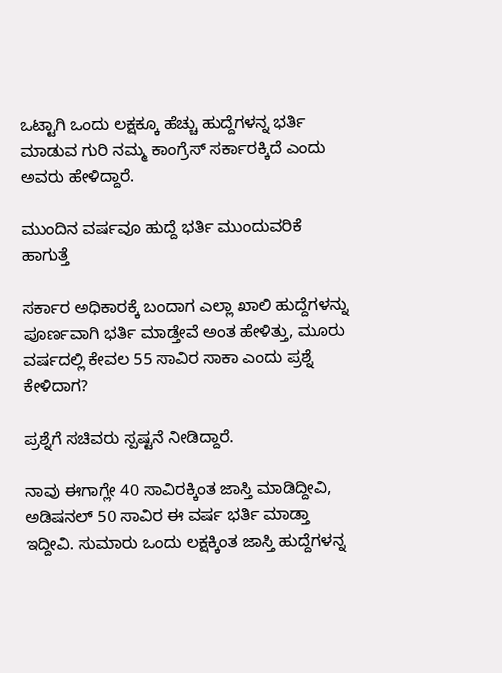ಒಟ್ಟಾಗಿ ಒಂದು ಲಕ್ಷಕ್ಕೂ ಹೆಚ್ಚು ಹುದ್ದೆಗಳನ್ನ ಭರ್ತಿ ಮಾಡುವ ಗುರಿ ನಮ್ಮ ಕಾಂಗ್ರೆಸ್ ಸರ್ಕಾರಕ್ಕಿದೆ ಎಂದು ಅವರು ಹೇಳಿದ್ದಾರೆ.

ಮುಂದಿನ ವರ್ಷವೂ ಹುದ್ದೆ ಭರ್ತಿ ಮುಂದುವರಿಕೆ ಹಾಗುತ್ತೆ

ಸರ್ಕಾರ ಅಧಿಕಾರಕ್ಕೆ ಬಂದಾಗ ಎಲ್ಲಾ ಖಾಲಿ ಹುದ್ದೆಗಳನ್ನು ಪೂರ್ಣವಾಗಿ ಭರ್ತಿ ಮಾಡ್ತೇವೆ ಅಂತ ಹೇಳಿತ್ತು, ಮೂರು ವರ್ಷದಲ್ಲಿ ಕೇವಲ 55 ಸಾವಿರ ಸಾಕಾ ಎಂದು ಪ್ರಶ್ನೆ ಕೇಳಿದಾಗ?

ಪ್ರಶ್ನೆಗೆ ಸಚಿವರು ಸ್ಪಷ್ಟನೆ ನೀಡಿದ್ದಾರೆ.

ನಾವು ಈಗಾಗ್ಲೇ 40 ಸಾವಿರಕ್ಕಿಂತ ಜಾಸ್ತಿ ಮಾಡಿದ್ದೀವಿ, ಅಡಿಷನಲ್ 50 ಸಾವಿರ ಈ ವರ್ಷ ಭರ್ತಿ ಮಾಡ್ತಾ ಇದ್ದೀವಿ. ಸುಮಾರು ಒಂದು ಲಕ್ಷಕ್ಕಿಂತ ಜಾಸ್ತಿ ಹುದ್ದೆಗಳನ್ನ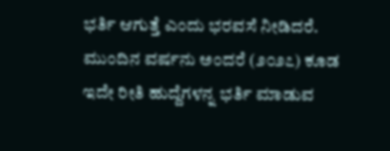ಭರ್ತಿ ಆಗುತ್ತೆ ಎಂದು ಭರವಸೆ ನೀಡಿದರೆ. ಮುಂದಿನ ವರ್ಷನು ಅಂದರೆ (೨೦೨೭) ಕೂಡ ಇದೇ ರೀತಿ ಹುದ್ದೆಗಳನ್ನ ಭರ್ತಿ ಮಾಡುವ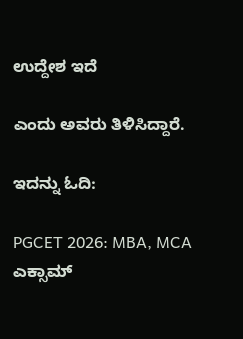ಉದ್ದೇಶ ಇದೆ

ಎಂದು ಅವರು ತಿಳಿಸಿದ್ದಾರೆ.

ಇದನ್ನು ಓದಿ:

PGCET 2026: MBA, MCA ಎಕ್ಸಾಮ್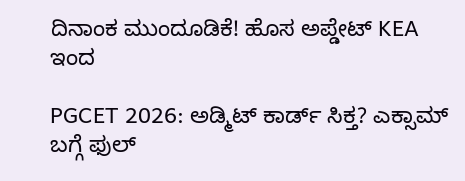ದಿನಾಂಕ ಮುಂದೂಡಿಕೆ! ಹೊಸ ಅಪ್ಡೇಟ್ KEA ಇಂದ

PGCET 2026: ಅಡ್ಮಿಟ್ ಕಾರ್ಡ್ ಸಿಕ್ತ? ಎಕ್ಸಾಮ್ ಬಗ್ಗೆ ಫುಲ್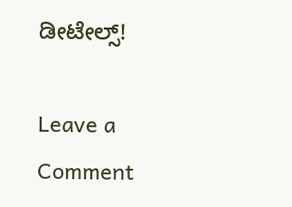ಡೀಟೇಲ್ಸ್!

Leave a Comment